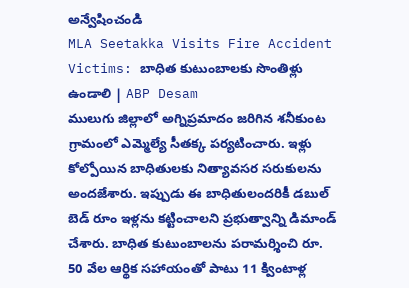అన్వేషించండి
MLA Seetakka Visits Fire Accident Victims: బాధిత కుటుంబాలకు సొంతిళ్లు ఉండాలి | ABP Desam
ములుగు జిల్లాలో అగ్నిప్రమాదం జరిగిన శనీకుంట గ్రామంలో ఎమ్మెల్యే సీతక్క పర్యటించారు. ఇళ్లు కోల్పోయిన బాధితులకు నిత్యావసర సరుకులను అందజేశారు. ఇప్పుడు ఈ బాధితులందరికీ డబుల్ బెడ్ రూం ఇళ్లను కట్టించాలని ప్రభుత్వాన్ని డిమాండ్ చేశారు. బాధిత కుటుంబాలను పరామర్శించి రూ. 50 వేల ఆర్థిక సహాయంతో పాటు 11 క్వింటాళ్ల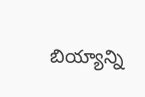బియ్యాన్ని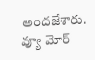అందజేశారు.
వ్యూ మోర్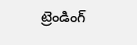ట్రెండింగ్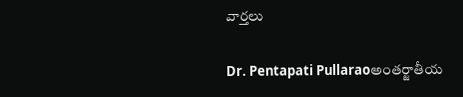వార్తలు

Dr. Pentapati Pullaraoఅంతర్జాతీయ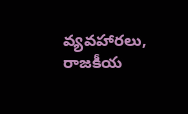వ్యవహారలు, రాజకీయ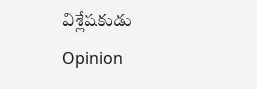విశ్లేషకుడు
Opinion